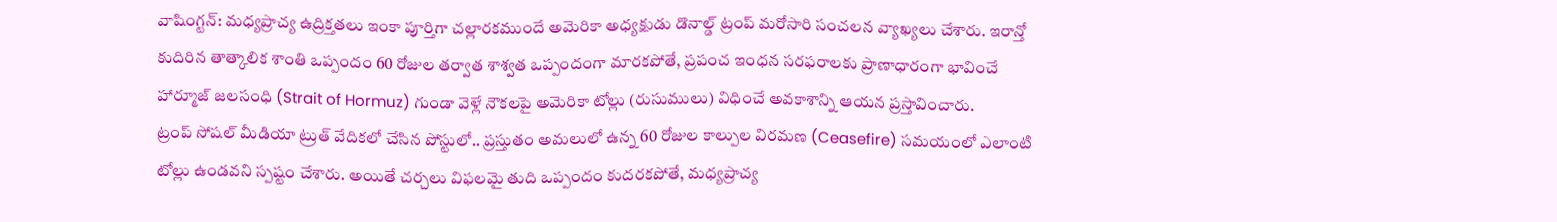వాషింగ్టన్: మధ్యప్రాచ్య ఉద్రిక్తతలు ఇంకా పూర్తిగా చల్లారకముందే అమెరికా అధ్యక్షుడు డొనాల్డ్ ట్రంప్ మరోసారి సంచలన వ్యాఖ్యలు చేశారు. ఇరాన్తో కుదిరిన తాత్కాలిక శాంతి ఒప్పందం 60 రోజుల తర్వాత శాశ్వత ఒప్పందంగా మారకపోతే, ప్రపంచ ఇంధన సరఫరాలకు ప్రాణాధారంగా భావించే హార్మూజ్ జలసంధి (Strait of Hormuz) గుండా వెళ్లే నౌకలపై అమెరికా టోల్లు (రుసుములు) విధించే అవకాశాన్ని ఆయన ప్రస్తావించారు.
ట్రంప్ సోషల్ మీడియా ట్రుత్ వేదికలో చేసిన పోస్టులో.. ప్రస్తుతం అమలులో ఉన్న 60 రోజుల కాల్పుల విరమణ (Ceasefire) సమయంలో ఎలాంటి టోల్లు ఉండవని స్పష్టం చేశారు. అయితే చర్చలు విఫలమై తుది ఒప్పందం కుదరకపోతే, మధ్యప్రాచ్య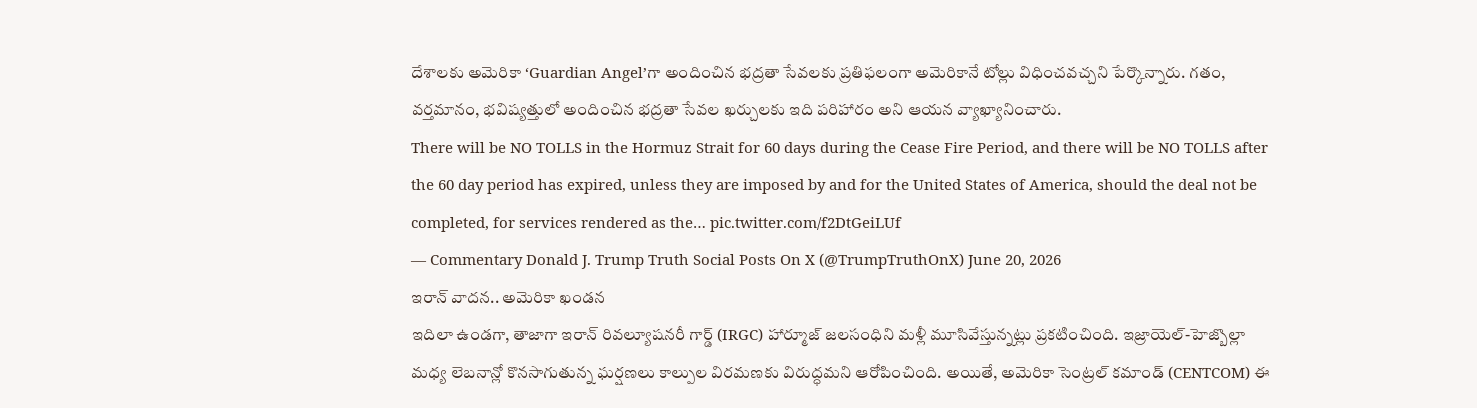దేశాలకు అమెరికా ‘Guardian Angel’గా అందించిన భద్రతా సేవలకు ప్రతిఫలంగా అమెరికానే టోల్లు విధించవచ్చని పేర్కొన్నారు. గతం, వర్తమానం, భవిష్యత్తులో అందించిన భద్రతా సేవల ఖర్చులకు ఇది పరిహారం అని ఆయన వ్యాఖ్యానించారు.
There will be NO TOLLS in the Hormuz Strait for 60 days during the Cease Fire Period, and there will be NO TOLLS after the 60 day period has expired, unless they are imposed by and for the United States of America, should the deal not be completed, for services rendered as the… pic.twitter.com/f2DtGeiLUf
— Commentary Donald J. Trump Truth Social Posts On X (@TrumpTruthOnX) June 20, 2026
ఇరాన్ వాదన.. అమెరికా ఖండన
ఇదిలా ఉండగా, తాజాగా ఇరాన్ రివల్యూషనరీ గార్డ్ (IRGC) హార్మూజ్ జలసంధిని మళ్లీ మూసివేస్తున్నట్లు ప్రకటించింది. ఇజ్రాయెల్-హెజ్బొల్లా మధ్య లెబనాన్లో కొనసాగుతున్న ఘర్షణలు కాల్పుల విరమణకు విరుద్ధమని ఆరోపించింది. అయితే, అమెరికా సెంట్రల్ కమాండ్ (CENTCOM) ఈ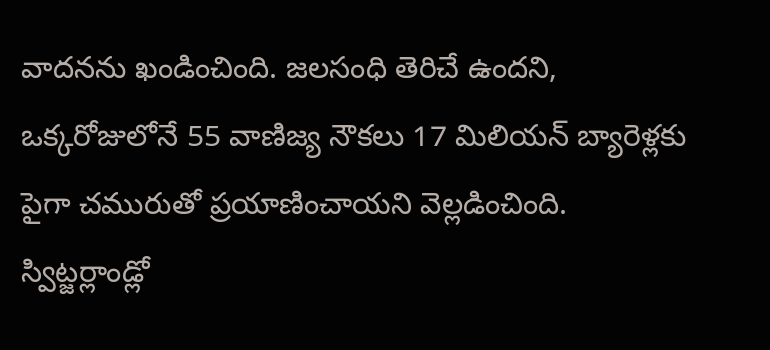వాదనను ఖండించింది. జలసంధి తెరిచే ఉందని, ఒక్కరోజులోనే 55 వాణిజ్య నౌకలు 17 మిలియన్ బ్యారెళ్లకు పైగా చమురుతో ప్రయాణించాయని వెల్లడించింది.
స్విట్జర్లాండ్లో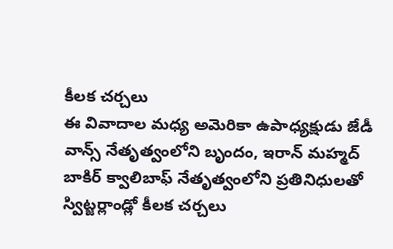కీలక చర్చలు
ఈ వివాదాల మధ్య అమెరికా ఉపాధ్యక్షుడు జేడీ వాన్స్ నేతృత్వంలోని బృందం, ఇరాన్ మహ్మద్ బాకిర్ క్వాలిబాఫ్ నేతృత్వంలోని ప్రతినిధులతో స్విట్జర్లాండ్లో కీలక చర్చలు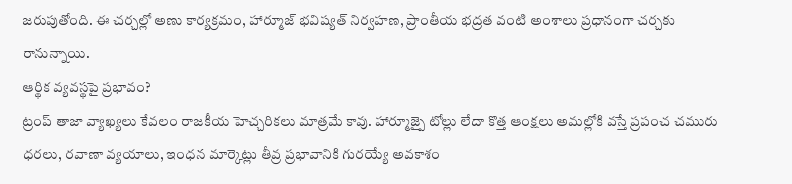జరుపుతోంది. ఈ చర్చల్లో అణు కార్యక్రమం, హార్మూజ్ భవిష్యత్ నిర్వహణ, ప్రాంతీయ భద్రత వంటి అంశాలు ప్రధానంగా చర్చకు రానున్నాయి.
ఆర్థిక వ్యవస్థపై ప్రభావం?
ట్రంప్ తాజా వ్యాఖ్యలు కేవలం రాజకీయ హెచ్చరికలు మాత్రమే కావు. హార్మూజ్పై టోల్లు లేదా కొత్త ఆంక్షలు అమల్లోకి వస్తే ప్రపంచ చమురు ధరలు, రవాణా వ్యయాలు, ఇంధన మార్కెట్లు తీవ్ర ప్రభావానికి గురయ్యే అవకాశం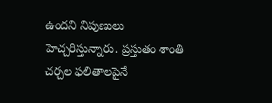ఉందని నిపుణులు హెచ్చరిస్తున్నారు. ప్రస్తుతం శాంతి చర్చల ఫలితాలపైనే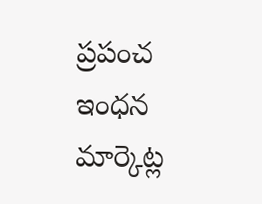ప్రపంచ ఇంధన మార్కెట్ల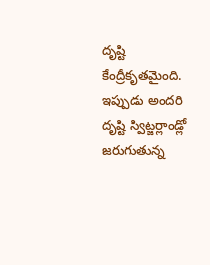దృష్టి కేంద్రీకృతమైంది. ఇప్పుడు అందరి దృష్టి స్విట్జర్లాండ్లో జరుగుతున్న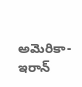అమెరికా-ఇరాన్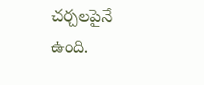చర్చలపైనే ఉంది.